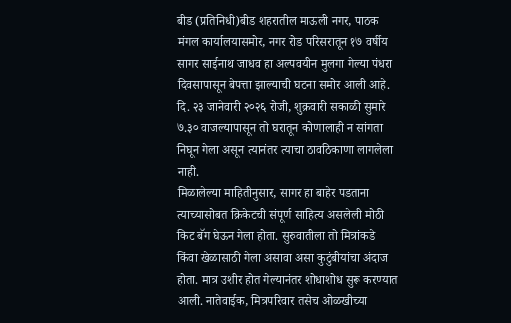बीड (प्रतिनिधी)बीड शहरातील माऊली नगर, पाठक मंगल कार्यालयासमोर, नगर रोड परिसरातून १७ वर्षीय सागर साईनाथ जाधव हा अल्पवयीन मुलगा गेल्या पंधरा दिवसापासून बेपत्ता झाल्याची घटना समोर आली आहे. दि. २३ जानेवारी २०२६ रोजी, शुक्रवारी सकाळी सुमारे ७.३० वाजल्यापासून तो घरातून कोणालाही न सांगता निघून गेला असून त्यानंतर त्याचा ठावठिकाणा लागलेला नाही.
मिळालेल्या माहितीनुसार, सागर हा बाहेर पडताना त्याच्यासोबत क्रिकेटची संपूर्ण साहित्य असलेली मोठी किट बॅग घेऊन गेला होता. सुरुवातीला तो मित्रांकडे किंवा खेळासाठी गेला असावा असा कुटुंबीयांचा अंदाज होता. मात्र उशीर होत गेल्यानंतर शोधाशोध सुरू करण्यात आली. नातेवाईक, मित्रपरिवार तसेच ओळखीच्या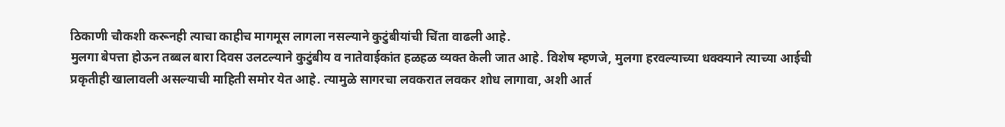ठिकाणी चौकशी करूनही त्याचा काहीच मागमूस लागला नसल्याने कुटुंबीयांची चिंता वाढली आहे.
मुलगा बेपत्ता होऊन तब्बल बारा दिवस उलटल्याने कुटुंबीय व नातेवाईकांत हळहळ व्यक्त केली जात आहे. विशेष म्हणजे, मुलगा हरवल्याच्या धक्क्याने त्याच्या आईची प्रकृतीही खालावली असल्याची माहिती समोर येत आहे. त्यामुळे सागरचा लवकरात लवकर शोध लागावा, अशी आर्त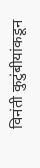विनंती कुटुंबीयांकडून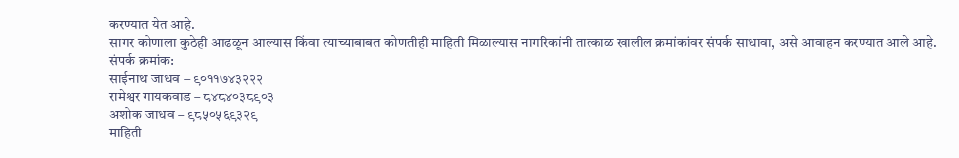करण्यात येत आहे.
सागर कोणाला कुठेही आढळून आल्यास किंवा त्याच्याबाबत कोणतीही माहिती मिळाल्यास नागरिकांनी तात्काळ खालील क्रमांकांवर संपर्क साधावा, असे आवाहन करण्यात आले आहे.
संपर्क क्रमांक:
साईनाथ जाधव – ९०११७४३२२२
रामेश्वर गायकवाड – ८४८४०३८९०३
अशोक जाधव – ९८५०५६९३२९
माहिती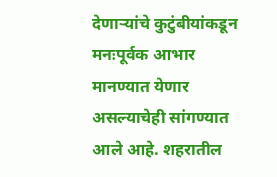देणाऱ्यांचे कुटुंबीयांकडून मनःपूर्वक आभार मानण्यात येणार असल्याचेही सांगण्यात आले आहे. शहरातील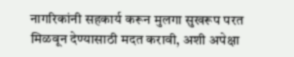नागरिकांनी सहकार्य करून मुलगा सुखरूप परत मिळवून देण्यासाठी मदत करावी, अशी अपेक्षा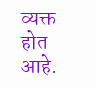व्यक्त होत आहे.